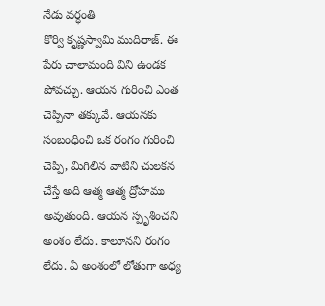నేడు వర్ధంతి
కొర్వి కృష్ణస్వామి ముదిరాజ్. ఈ పేరు చాలామంది విని ఉండక పోవచ్చు. ఆయన గురించి ఎంత చెప్పినా తక్కువే. ఆయనకు సంబంధించి ఒక రంగం గురించి చెప్పి, మిగిలిన వాటిని చులకన చేస్తే అది ఆత్మ ఆత్మ ద్రోహము అవుతుంది. ఆయన స్పృశించని అంశం లేదు. కాలూనని రంగం లేదు. ఏ అంశంలో లోతుగా అధ్య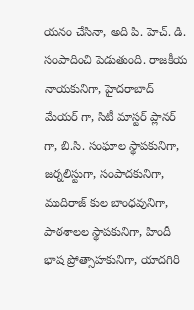యనం చేసినా, అది పి. హెచ్. డి. సంపాదించి పెడుతుంది. రాజకీయ నాయకునిగా, హైదరాబాద్ మేయర్ గా, సిటీ మాస్టర్ ప్లానర్ గా, బి.సి. సంఘాల స్థాపకునిగా, జర్నలిస్టుగా, సంపాదకునిగా, ముదిరాజ్ కుల బాంధవునిగా, పాఠశాలల స్థాపకునిగా, హిందీ భాష ప్రోత్సాహకునిగా, యాదగిరి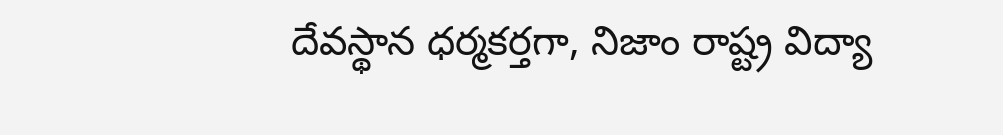దేవస్థాన ధర్మకర్తగా, నిజాం రాష్ట్ర విద్యా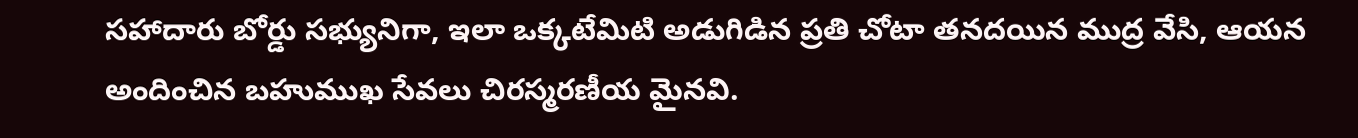సహాదారు బోర్డు సభ్యునిగా, ఇలా ఒక్కటేమిటి అడుగిడిన ప్రతి చోటా తనదయిన ముద్ర వేసి, ఆయన అందించిన బహుముఖ సేవలు చిరస్మరణీయ మైనవి.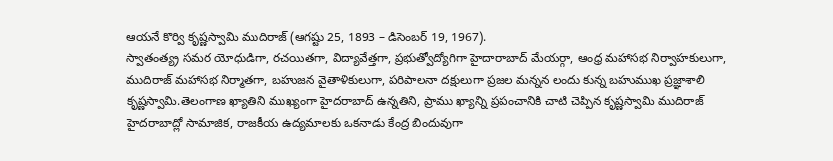ఆయనే కొర్వి కృష్ణస్వామి ముదిరాజ్ (ఆగష్టు 25, 1893 – డిసెంబర్ 19, 1967).
స్వాతంత్య్ర సమర యోధుడిగా, రచయితగా, విద్యావేత్తగా, ప్రభుత్వోద్యోగిగా హైదారాబాద్ మేయర్గా, ఆంధ్ర మహాసభ నిర్వాహకులుగా, ముదిరాజ్ మహాసభ నిర్మాతగా, బహుజన వైతాళికులుగా, పరిపాలనా దక్షులుగా ప్రజల మన్నన లందు కున్న బహుముఖ ప్రజ్ఞాశాలి కృష్ణస్వామి.తెలంగాణ ఖ్యాతిని ముఖ్యంగా హైదరాబాద్ ఉన్నతిని, ప్రాము ఖ్యాన్ని ప్రపంచానికి చాటి చెప్పిన కృష్ణస్వామి ముదిరాజ్ హైదరాబాద్లో సామాజిక, రాజకీయ ఉద్యమాలకు ఒకనాడు కేంద్ర బిందువుగా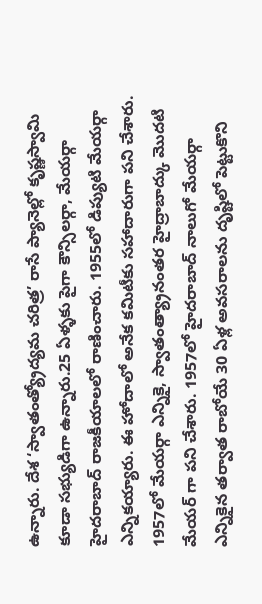ఉన్నారు. దేశ ‘స్వాతంత్య్రోద్యమ చరిత్ర’ రాసే ప్యానెల్లో కృష్ణస్వామి కూడా సభ్యుడిగా ఉన్నారు.25 ఏళ్ళకు పైగా కౌన్సిలర్గా, మేయర్గా హైదరాబాద్ రాజకీయాలలో రాణించారు. 1955లో డిప్యుటి మేయర్గా ఎన్నికయ్యారు. ఈ హోదాలో అనేక కమిటీకు సహాదారుగా పని చేశారు. 1957లో మేయర్గా ఎన్నికై, స్వాతంత్య్రానంతర హైద్రాబాద్కు మొదటి మేయర్ గా పని చేశారు. 1957లో హైదరాబాద్ నాలుగో మేయర్గా ఎన్నికైన తర్వాత రాబోయే 30 ఏళ్ల అవసరాలను దృష్టిలో పెట్టుకొని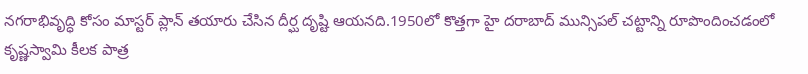నగరాభివృద్ధి కోసం మాస్టర్ ప్లాన్ తయారు చేసిన దీర్ఘ దృష్టి ఆయనది.1950లో కొత్తగా హై దరాబాద్ మున్సిపల్ చట్టాన్ని రూపొందించడంలో కృష్ణస్వామి కీలక పాత్ర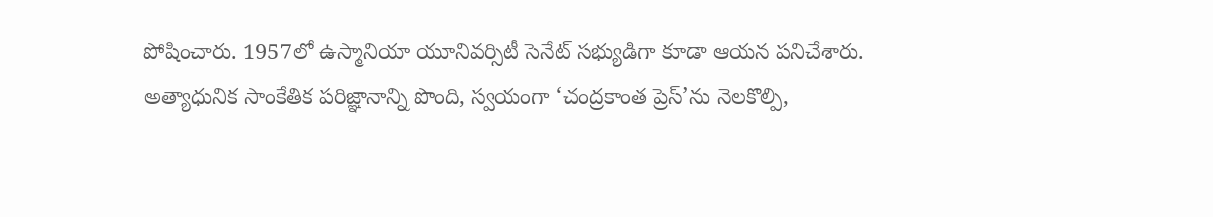పోషించారు. 1957లో ఉస్మానియా యూనివర్సిటీ సెనేట్ సభ్యుడిగా కూడా ఆయన పనిచేశారు.
అత్యాధునిక సాంకేతిక పరిజ్ఞానాన్ని పొంది, స్వయంగా ‘చంద్రకాంత ప్రెస్’ను నెలకొల్పి,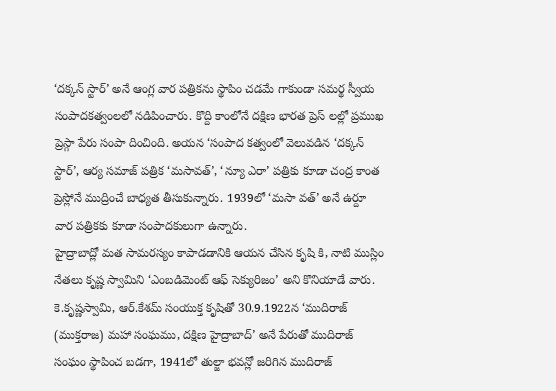‘దక్కన్ స్టార్’ అనే ఆంగ్ల వార పత్రికను స్థాపిం చడమే గాకుండా సమర్థ స్వీయ సంపాదకత్వంలలో నడిపించారు. కొద్ది కాంలోనే దక్షిణ భారత ప్రెస్ లల్లో ప్రముఖ ప్రెస్గా పేరు సంపా దించింది. అయన ‘సంపాద కత్వంలో వెలువడిన ‘దక్కన్ స్టార్’, ఆర్య సమాజ్ పత్రిక ‘మసావత్’, ‘న్యూ ఎరా’ పత్రికు కూడా చంద్ర కాంత ప్రెస్లోనే ముద్రించే బాధ్యత తీసుకున్నారు. 1939లో ‘మసా వత్’ అనే ఉర్దూ వార పత్రికకు కూడా సంపాదకులుగా ఉన్నారు.
హైద్రాబాద్లో మత సామరస్యం కాపాడడానికి ఆయన చేసిన కృషి కి, నాటి ముస్లిం నేతలు కృష్ణ స్వామిని ‘ఎంబడిమెంట్ ఆఫ్ సెక్యురిజం’ అని కొనియాడే వారు.
కె.కృష్ణస్వామి, ఆర్.కేశమ్ సంయుక్త కృషితో 30.9.1922న ‘ముదిరాజ్ (ముక్తరాజ) మహా సంఘము, దక్షిణ హైద్రాబాద్’ అనే పేరుతో ముదిరాజ్ సంఘం స్థాపించ బడగా, 1941లో తుల్జా భవన్లో జరిగిన ముదిరాజ్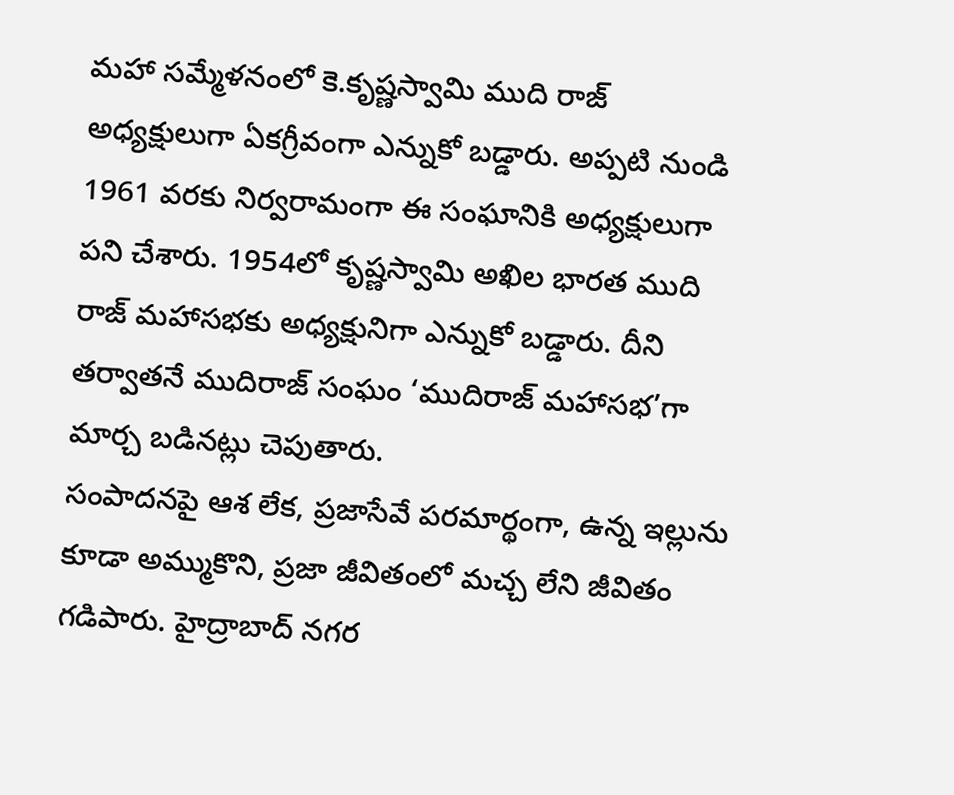మహా సమ్మేళనంలో కె.కృష్ణస్వామి ముది రాజ్ అధ్యక్షులుగా ఏకగ్రీవంగా ఎన్నుకో బడ్డారు. అప్పటి నుండి 1961 వరకు నిర్వరామంగా ఈ సంఘానికి అధ్యక్షులుగా పని చేశారు. 1954లో కృష్ణస్వామి అఖిల భారత ముది రాజ్ మహాసభకు అధ్యక్షునిగా ఎన్నుకో బడ్డారు. దీని తర్వాతనే ముదిరాజ్ సంఘం ‘ముదిరాజ్ మహాసభ’గా మార్చ బడినట్లు చెపుతారు.
సంపాదనపై ఆశ లేక, ప్రజాసేవే పరమార్థంగా, ఉన్న ఇల్లును కూడా అమ్ముకొని, ప్రజా జీవితంలో మచ్చ లేని జీవితం గడిపారు. హైద్రాబాద్ నగర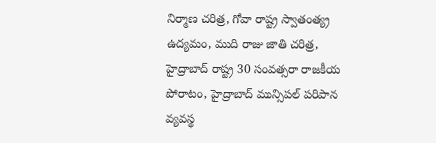నిర్మాణ చరిత్ర, గోవా రాష్ట్ర స్వాతంత్య్ర ఉద్యమం, ముది రాజు జాతి చరిత్ర, హైద్రాబాద్ రాష్ట్ర 30 సంవత్సరా రాజకీయ పోరాటం, హైద్రాబాద్ మున్సిపల్ పరిపాన వ్యవస్థ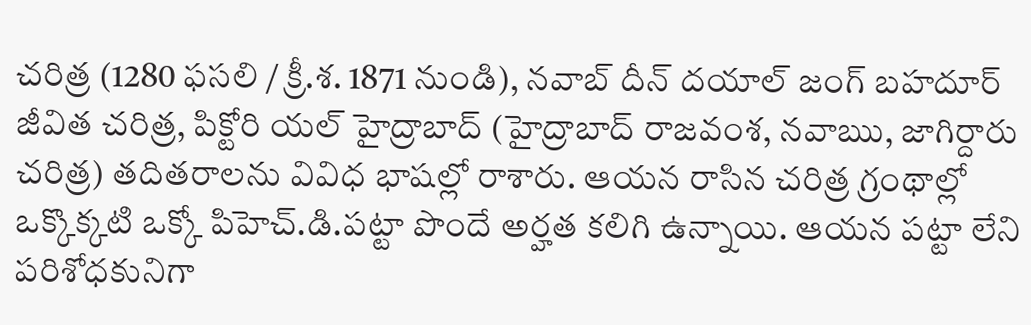చరిత్ర (1280 ఫసలి / క్రీ.శ. 1871 నుండి), నవాబ్ దీన్ దయాల్ జంగ్ బహదూర్ జీవిత చరిత్ర, పిక్టోరి యల్ హైద్రాబాద్ (హైద్రాబాద్ రాజవంశ, నవాఋ, జాగిర్దారు చరిత్ర) తదితరాలను వివిధ భాషల్లో రాశారు. ఆయన రాసిన చరిత్ర గ్రంథాల్లో ఒక్కొక్కటి ఒక్కో పిహెచ్.డి.పట్టా పొందే అర్హత కలిగి ఉన్నాయి. ఆయన పట్టా లేని పరిశోధకునిగా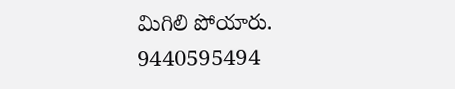మిగిలి పోయారు.
9440595494